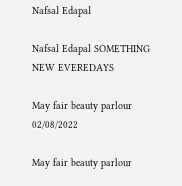Nafsal Edapal

Nafsal Edapal SOMETHING NEW EVEREDAYS

May fair beauty parlour
02/08/2022

May fair beauty parlour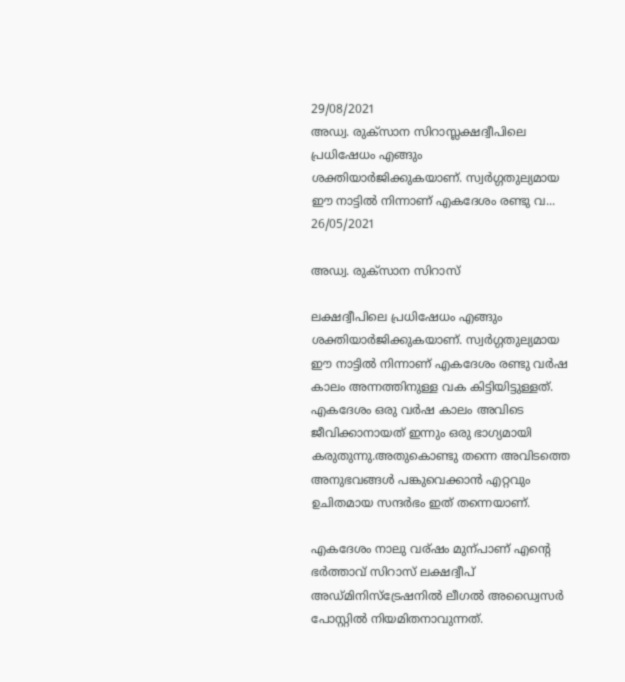29/08/2021
അഡ്വ. രുക്സാന സിറാസ്ലക്ഷദ്വീപിലെ പ്രധിഷേധം എങ്ങും ശക്തിയാർജിക്കുകയാണ്. സ്വർഗ്ഗതുല്യമായ ഈ നാട്ടിൽ നിന്നാണ് എകദേശം രണ്ടു വ...
26/05/2021

അഡ്വ. രുക്സാന സിറാസ്

ലക്ഷദ്വീപിലെ പ്രധിഷേധം എങ്ങും ശക്തിയാർജിക്കുകയാണ്. സ്വർഗ്ഗതുല്യമായ ഈ നാട്ടിൽ നിന്നാണ് എകദേശം രണ്ടു വർഷ കാലം അന്നത്തിനുള്ള വക കിട്ടിയിട്ടുള്ളത്. എകദേശം ഒരു വർഷ കാലം അവിടെ ജീവിക്കാനായത് ഇന്നും ഒരു ഭാഗ്യമായി കരുതുന്നു.അതുകൊണ്ടു തന്നെ അവിടത്തെ അനുഭവങ്ങൾ പങ്കുവെക്കാൻ എറ്റവും ഉചിതമായ സന്ദർഭം ഇത് തന്നെയാണ്.

എകദേശം നാലു വര്ഷം മുന്പാണ് എന്റെ ഭർത്താവ് സിറാസ് ലക്ഷദ്വീപ് അഡ്മിനിസ്ട്രേഷനിൽ ലീഗൽ അഡ്വൈസർ പോസ്റ്റിൽ നിയമിതനാവുന്നത്.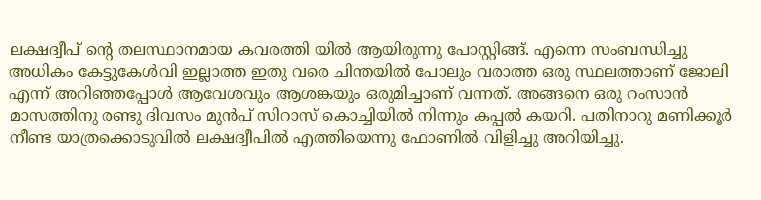ലക്ഷദ്വീപ് ന്റെ തലസ്ഥാനമായ കവരത്തി യിൽ ആയിരുന്നു പോസ്റ്റിങ്ങ്. എന്നെ സംബന്ധിച്ചു അധികം കേട്ടുകേൾവി ഇല്ലാത്ത ഇതു വരെ ചിന്തയിൽ പോലും വരാത്ത ഒരു സ്ഥലത്താണ് ജോലി എന്ന് അറിഞ്ഞപ്പോൾ ആവേശവും ആശങ്കയും ഒരുമിച്ചാണ് വന്നത്. അങ്ങനെ ഒരു റംസാൻ മാസത്തിനു രണ്ടു ദിവസം മുൻപ് സിറാസ് കൊച്ചിയിൽ നിന്നും കപ്പൽ കയറി. പതിനാറു മണിക്കൂർ നീണ്ട യാത്രക്കൊടുവിൽ ലക്ഷദ്വീപിൽ എത്തിയെന്നു ഫോണിൽ വിളിച്ചു അറിയിച്ചു.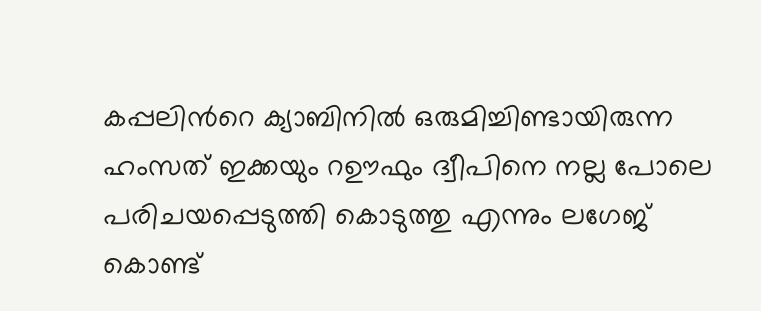കപ്പലിൻറെ ക്യാബിനിൽ ഒരുമിച്ചിണ്ടായിരുന്ന ഹംസത് ഇക്കയും റഊഫും ദ്വീപിനെ നല്ല പോലെ പരിചയപ്പെടുത്തി കൊടുത്തു എന്നും ലഗേജ് കൊണ്ട്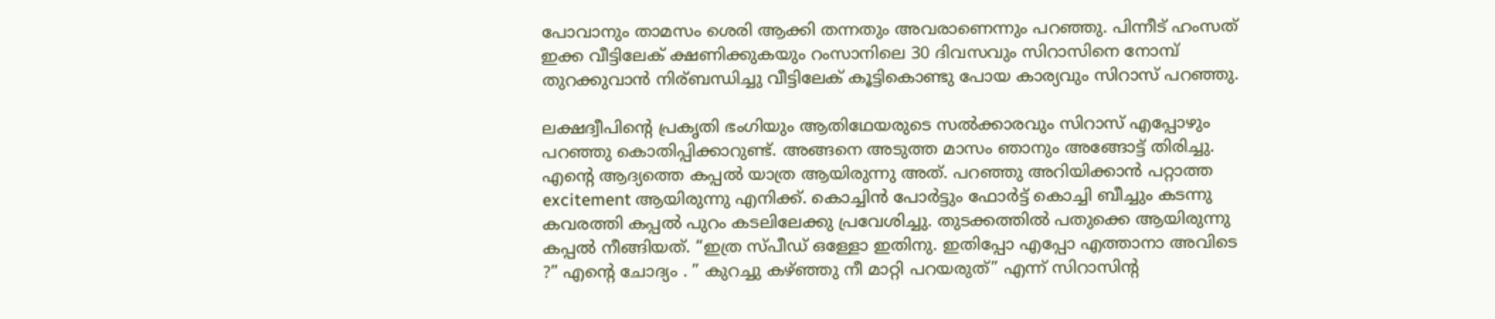പോവാനും താമസം ശെരി ആക്കി തന്നതും അവരാണെന്നും പറഞ്ഞു. പിന്നീട് ഹംസത് ഇക്ക വീട്ടിലേക് ക്ഷണിക്കുകയും റംസാനിലെ 30 ദിവസവും സിറാസിനെ നോമ്പ് തുറക്കുവാൻ നിര്ബന്ധിച്ചു വീട്ടിലേക് കൂട്ടികൊണ്ടു പോയ കാര്യവും സിറാസ് പറഞ്ഞു.

ലക്ഷദ്വീപിന്റെ പ്രകൃതി ഭംഗിയും ആതിഥേയരുടെ സൽക്കാരവും സിറാസ് എപ്പോഴും പറഞ്ഞു കൊതിപ്പിക്കാറുണ്ട്. അങ്ങനെ അടുത്ത മാസം ഞാനും അങ്ങോട്ട് തിരിച്ചു. എന്റെ ആദ്യത്തെ കപ്പൽ യാത്ര ആയിരുന്നു അത്. പറഞ്ഞു അറിയിക്കാൻ പറ്റാത്ത excitement ആയിരുന്നു എനിക്ക്. കൊച്ചിൻ പോർട്ടും ഫോർട്ട് കൊച്ചി ബീച്ചും കടന്നു കവരത്തി കപ്പൽ പുറം കടലിലേക്കു പ്രവേശിച്ചു. തുടക്കത്തിൽ പതുക്കെ ആയിരുന്നു കപ്പൽ നീങ്ങിയത്. “ഇത്ര സ്പീഡ് ഒള്ളോ ഇതിനു. ഇതിപ്പോ എപ്പോ എത്താനാ അവിടെ ?” എൻ്റെ ചോദ്യം . ” കുറച്ചു കഴ്ഞ്ഞു നീ മാറ്റി പറയരുത്” എന്ന് സിറാസിന്റ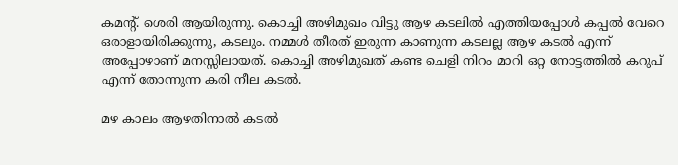കമന്റ്. ശെരി ആയിരുന്നു. കൊച്ചി അഴിമുഖം വിട്ടു ആഴ കടലിൽ എത്തിയപ്പോൾ കപ്പൽ വേറെ ഒരാളായിരിക്കുന്നു, കടലും. നമ്മൾ തീരത്‌ ഇരുന്ന കാണുന്ന കടലല്ല ആഴ കടൽ എന്ന് അപ്പോഴാണ് മനസ്സിലായത്. കൊച്ചി അഴിമുഖത് കണ്ട ചെളി നിറം മാറി ഒറ്റ നോട്ടത്തിൽ കറുപ് എന്ന്‌ തോന്നുന്ന കരി നീല കടൽ.

മഴ കാലം ആഴതിനാൽ കടൽ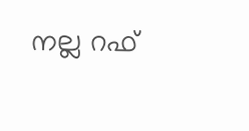നല്ല റഫ്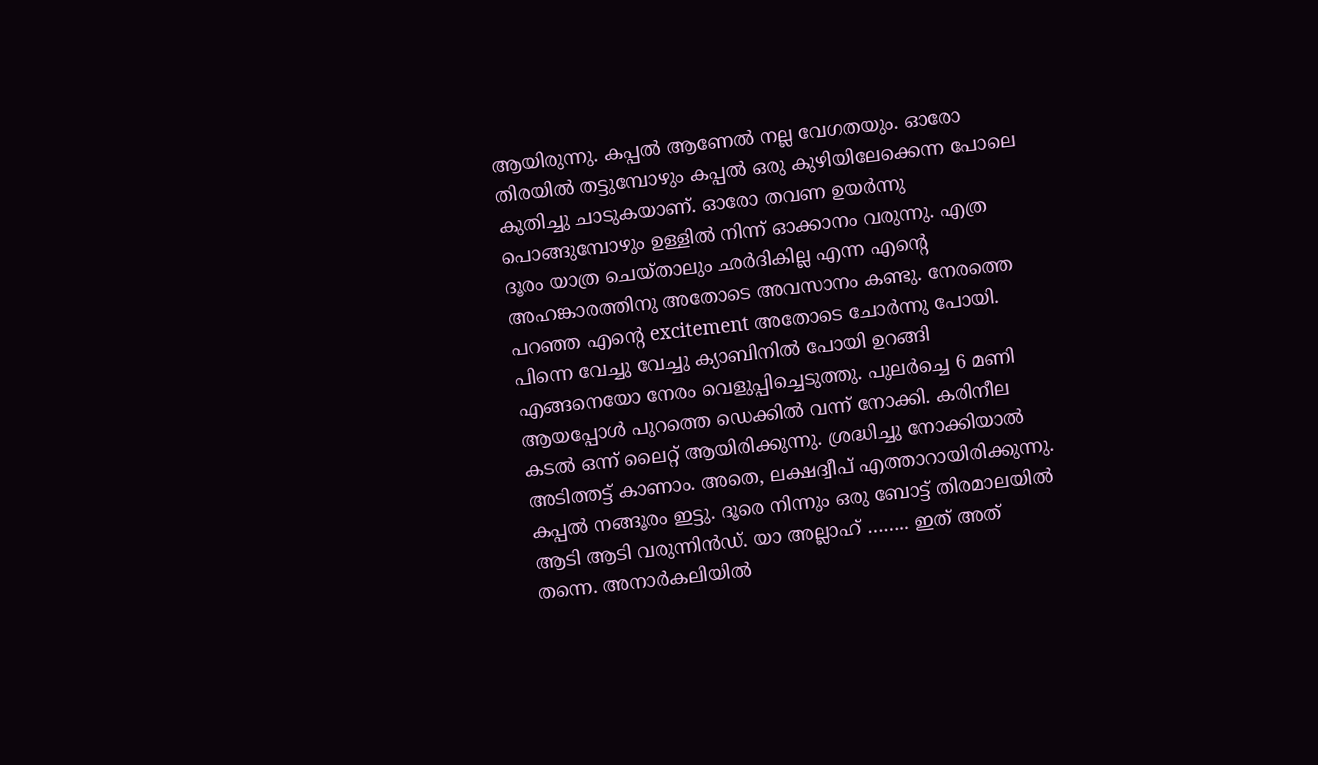ആയിരുന്നു. കപ്പൽ ആണേൽ നല്ല വേഗതയും. ഓരോ തിരയിൽ തട്ടുമ്പോഴും കപ്പൽ ഒരു കുഴിയിലേക്കെന്ന പോലെ കുതിച്ചു ചാടുകയാണ്‌. ഓരോ തവണ ഉയർന്നു പൊങ്ങുമ്പോഴും ഉള്ളിൽ നിന്ന് ഓക്കാനം വരുന്നു. എത്ര ദൂരം യാത്ര ചെയ്താലും ഛർദികില്ല എന്ന എൻ്റെ അഹങ്കാരത്തിനു അതോടെ അവസാനം കണ്ടു. നേരത്തെ പറഞ്ഞ എൻ്റെ excitement അതോടെ ചോർന്നു പോയി. പിന്നെ വേച്ചു വേച്ചു ക്യാബിനിൽ പോയി ഉറങ്ങി എങ്ങനെയോ നേരം വെളുപ്പിച്ചെടുത്തു. പുലർച്ചെ 6 മണി ആയപ്പോൾ പുറത്തെ ഡെക്കിൽ വന്ന് നോക്കി. കരിനീല കടൽ ഒന്ന് ലൈറ്റ് ആയിരിക്കുന്നു. ശ്രദ്ധിച്ചു നോക്കിയാൽ അടിത്തട്ട് കാണാം. അതെ, ലക്ഷദ്വീപ് എത്താറായിരിക്കുന്നു. കപ്പൽ നങ്ങൂരം ഇട്ടു. ദൂരെ നിന്നും ഒരു ബോട്ട് തിരമാലയിൽ ആടി ആടി വരുന്നിൻഡ്. യാ അല്ലാഹ് …….. ഇത് അത് തന്നെ. അനാർകലിയിൽ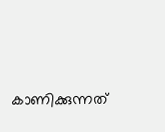കാണിക്കുന്നത്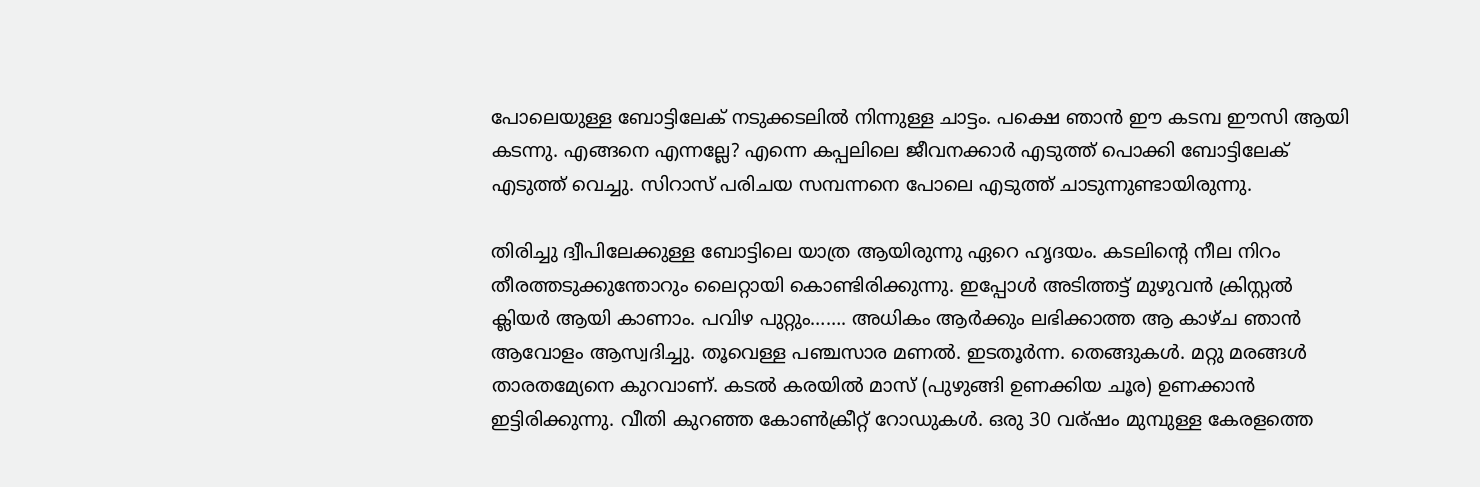പോലെയുള്ള ബോട്ടിലേക് നടുക്കടലിൽ നിന്നുള്ള ചാട്ടം. പക്ഷെ ഞാൻ ഈ കടമ്പ ഈസി ആയി കടന്നു. എങ്ങനെ എന്നല്ലേ? എന്നെ കപ്പലിലെ ജീവനക്കാർ എടുത്ത് പൊക്കി ബോട്ടിലേക് എടുത്ത് വെച്ചു. സിറാസ് പരിചയ സമ്പന്നനെ പോലെ എടുത്ത് ചാടുന്നുണ്ടായിരുന്നു.

തിരിച്ചു ദ്വീപിലേക്കുള്ള ബോട്ടിലെ യാത്ര ആയിരുന്നു ഏറെ ഹൃദയം. കടലിന്റെ നീല നിറം തീരത്തടുക്കുന്തോറും ലൈറ്റായി കൊണ്ടിരിക്കുന്നു. ഇപ്പോൾ അടിത്തട്ട് മുഴുവൻ ക്രിസ്റ്റൽ ക്ലിയർ ആയി കാണാം. പവിഴ പുറ്റും……. അധികം ആർക്കും ലഭിക്കാത്ത ആ കാഴ്ച ഞാൻ ആവോളം ആസ്വദിച്ചു. തൂവെള്ള പഞ്ചസാര മണൽ. ഇടതൂർന്ന. തെങ്ങുകൾ. മറ്റു മരങ്ങൾ താരതമ്യേനെ കുറവാണ്. കടൽ കരയിൽ മാസ് (പുഴുങ്ങി ഉണക്കിയ ചൂര) ഉണക്കാൻ ഇട്ടിരിക്കുന്നു. വീതി കുറഞ്ഞ കോൺക്രീറ്റ് റോഡുകൾ. ഒരു 30 വര്ഷം മുമ്പുള്ള കേരളത്തെ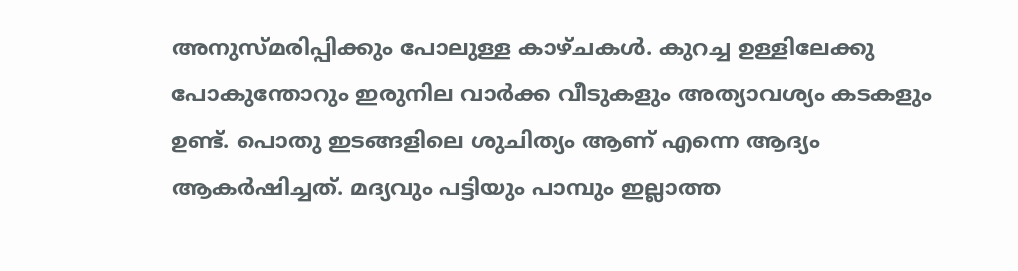അനുസ്‌മരിപ്പിക്കും പോലുള്ള കാഴ്ചകൾ. കുറച്ച ഉള്ളിലേക്കു പോകുന്തോറും ഇരുനില വാർക്ക വീടുകളും അത്യാവശ്യം കടകളും ഉണ്ട്. പൊതു ഇടങ്ങളിലെ ശുചിത്യം ആണ് എന്നെ ആദ്യം ആകർഷിച്ചത്. മദ്യവും പട്ടിയും പാമ്പും ഇല്ലാത്ത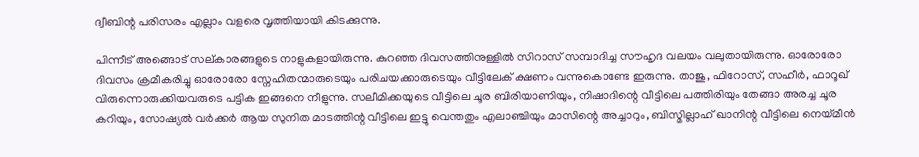ദ്വീബിന്റ പരിസരം എല്ലാം വളരെ വൃത്തിയായി കിടക്കുന്നു.

പിന്നീട് അങ്ങൊട് സല്കാരങ്ങളുടെ നാളുകളായിരുന്നു. കുറഞ്ഞ ദിവസത്തിനുള്ളിൽ സിറാസ് സമ്പാദിച്ച സൗഹൃദ വലയം വലുതായിരുന്നു. ഓരോരോ ദിവസം ക്രമീകരിച്ചു ഓരോരോ സ്നേഹിതന്മാരുടെയും പരിചയക്കാരുടെയും വീട്ടിലേക് ക്ഷണം വന്നുകൊണ്ടേ ഇരുന്നു. താജു, ഫിറോസ്, സഹീർ, ഫാറൂഖ് വിരുന്നൊരുക്കിയവരുടെ പട്ടിക ഇങ്ങനെ നീളുന്നു. സലീമിക്കയുടെ വീട്ടിലെ ചൂര ബിരിയാണിയും, നിഷാദിന്റെ വീട്ടിലെ പത്തിരിയും തേങ്ങാ അരച്ച ചൂര കറിയും, സോഷ്യൽ വർക്കർ ആയ സുനിത മാടത്തിന്റ വീട്ടിലെ ഇട്ടു വെന്തതും എലാഞ്ചിയും മാസിന്റെ അച്ചാറും, ബിസ്മില്ലാഹ് ഖാനിന്റ വീട്ടിലെ നെയ്മീൻ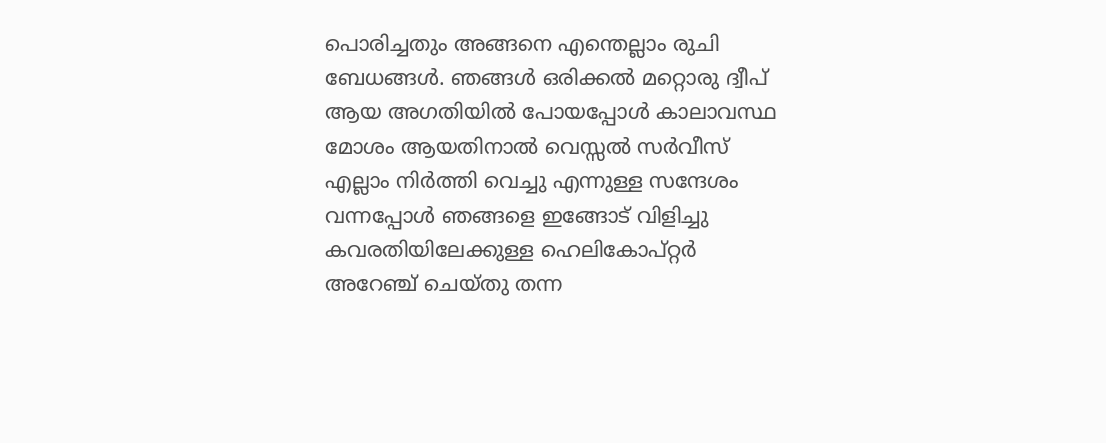പൊരിച്ചതും അങ്ങനെ എന്തെല്ലാം രുചി ബേധങ്ങൾ. ഞങ്ങൾ ഒരിക്കൽ മറ്റൊരു ദ്വീപ് ആയ അഗതിയിൽ പോയപ്പോൾ കാലാവസ്ഥ മോശം ആയതിനാൽ വെസ്സൽ സർവീസ് എല്ലാം നിർത്തി വെച്ചു എന്നുള്ള സന്ദേശം വന്നപ്പോൾ ഞങ്ങളെ ഇങ്ങോട് വിളിച്ചു കവരതിയിലേക്കുള്ള ഹെലികോപ്റ്റർ അറേഞ്ച് ചെയ്തു തന്ന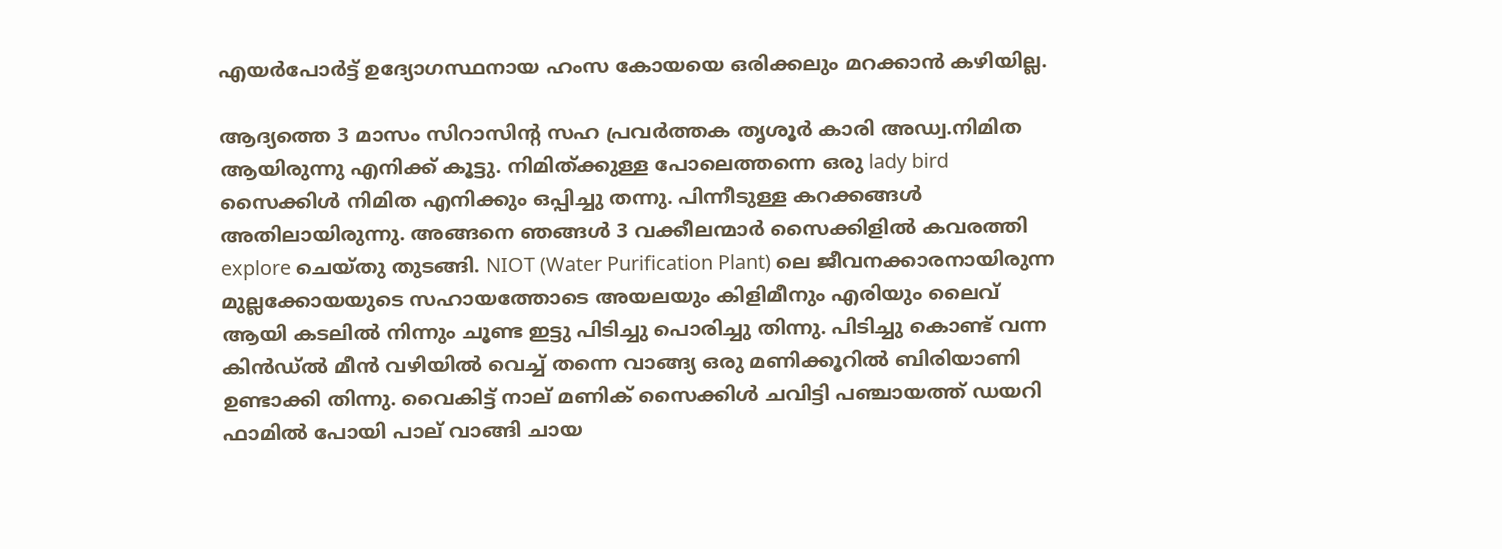എയർപോർട്ട് ഉദ്യോഗസ്ഥനായ ഹംസ കോയയെ ഒരിക്കലും മറക്കാൻ കഴിയില്ല.

ആദ്യത്തെ 3 മാസം സിറാസിന്റ സഹ പ്രവർത്തക തൃശൂർ കാരി അഡ്വ.നിമിത ആയിരുന്നു എനിക്ക് കൂട്ടു. നിമിത്ക്കുള്ള പോലെത്തന്നെ ഒരു lady bird സൈക്കിൾ നിമിത എനിക്കും ഒപ്പിച്ചു തന്നു. പിന്നീടുള്ള കറക്കങ്ങൾ അതിലായിരുന്നു. അങ്ങനെ ഞങ്ങൾ 3 വക്കീലന്മാർ സൈക്കിളിൽ കവരത്തി explore ചെയ്തു തുടങ്ങി. NIOT (Water Purification Plant) ലെ ജീവനക്കാരനായിരുന്ന മുല്ലക്കോയയുടെ സഹായത്തോടെ അയലയും കിളിമീനും എരിയും ലൈവ് ആയി കടലിൽ നിന്നും ചൂണ്ട ഇട്ടു പിടിച്ചു പൊരിച്ചു തിന്നു. പിടിച്ചു കൊണ്ട് വന്ന കിൻഡ്ൽ മീൻ വഴിയിൽ വെച്ച് തന്നെ വാങ്ങ്യ ഒരു മണിക്കൂറിൽ ബിരിയാണി ഉണ്ടാക്കി തിന്നു. വൈകിട്ട് നാല് മണിക് സൈക്കിൾ ചവിട്ടി പഞ്ചായത്ത് ഡയറി ഫാമിൽ പോയി പാല് വാങ്ങി ചായ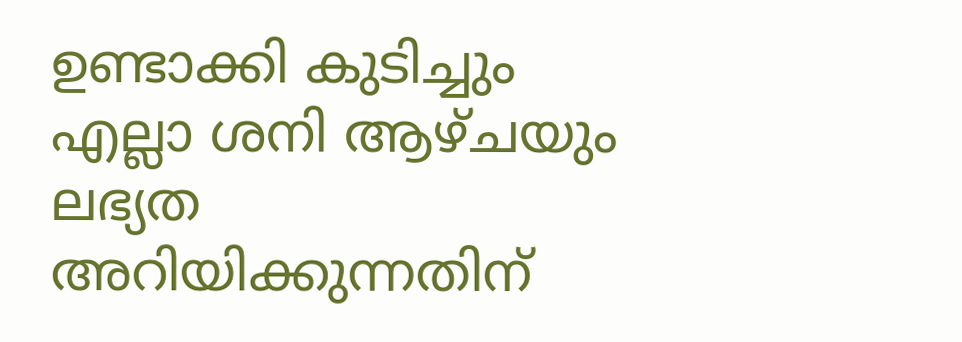ഉണ്ടാക്കി കുടിച്ചും എല്ലാ ശനി ആഴ്ചയും ലഭ്യത അറിയിക്കുന്നതിന്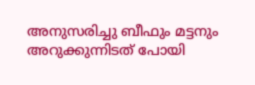അനുസരിച്ചു ബീഫും മട്ടനും അറുക്കുന്നിടത് പോയി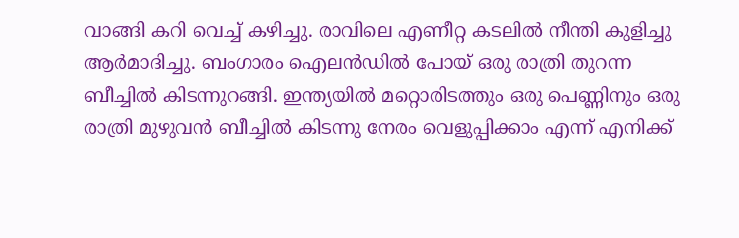വാങ്ങി കറി വെച്ച് കഴിച്ചു. രാവിലെ എണീറ്റ കടലിൽ നീന്തി കുളിച്ചു ആർമാദിച്ചു. ബംഗാരം ഐലൻഡിൽ പോയ് ഒരു രാത്രി തുറന്ന ബീച്ചിൽ കിടന്നുറങ്ങി. ഇന്ത്യയിൽ മറ്റൊരിടത്തും ഒരു പെണ്ണിനും ഒരു രാത്രി മുഴുവൻ ബീച്ചിൽ കിടന്നു നേരം വെളുപ്പിക്കാം എന്ന് എനിക്ക്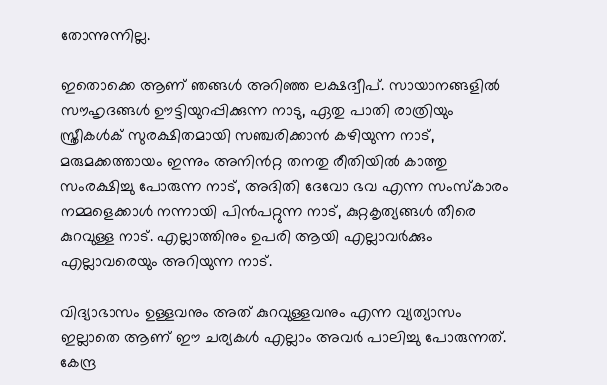തോന്നുന്നില്ല.

ഇതൊക്കെ ആണ് ഞങ്ങൾ അറിഞ്ഞ ലക്ഷദ്വീപ്. സായാനങ്ങളിൽ സൗഹൃദങ്ങൾ ഊട്ടിയുറപ്പിക്കുന്ന നാടു, ഏതു പാതി രാത്രിയും സ്ത്രീകൾക് സുരക്ഷിതമായി സഞ്ചരിക്കാൻ കഴിയുന്ന നാട്, മരുമക്കത്തായം ഇന്നും അനിൻറ്റ തനതു രീതിയിൽ കാത്തു സംരക്ഷിച്ചു പോരുന്ന നാട്, അദിതി ദേവോ ഭവ എന്ന സംസ്കാരം നമ്മളെക്കാൾ നന്നായി പിൻപറ്റുന്ന നാട്, കുറ്റകൃത്യങ്ങൾ തീരെ കുറവുള്ള നാട്. എല്ലാത്തിനും ഉപരി ആയി എല്ലാവർക്കും എല്ലാവരെയും അറിയുന്ന നാട്.

വിദ്യാഭാസം ഉള്ളവനും അത് കുറവുള്ളവനും എന്ന വ്യത്യാസം ഇല്ലാതെ ആണ് ഈ ചര്യകൾ എല്ലാം അവർ പാലിച്ചു പോരുന്നത്. കേന്ദ്ര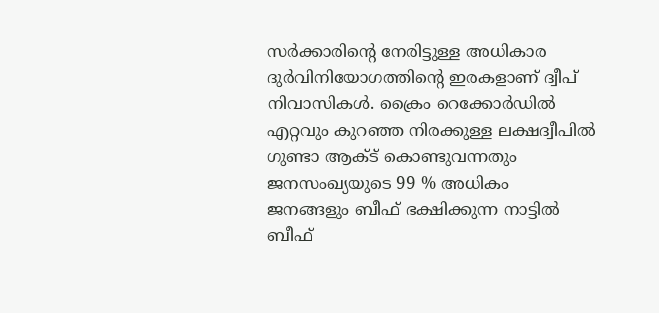സർക്കാരിന്റെ നേരിട്ടുള്ള അധികാര ദുർവിനിയോഗത്തിന്റെ ഇരകളാണ് ദ്വീപ് നിവാസികൾ. ക്രൈം റെക്കോർഡിൽ എറ്റവും കുറഞ്ഞ നിരക്കുള്ള ലക്ഷദ്വീപിൽ ഗുണ്ടാ ആക്ട് കൊണ്ടുവന്നതും ജനസംഖ്യയുടെ 99 % അധികം ജനങ്ങളും ബീഫ് ഭക്ഷിക്കുന്ന നാട്ടിൽ ബീഫ്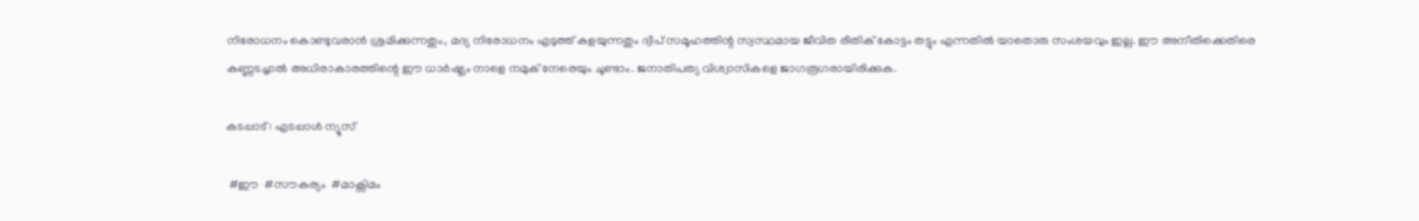നിരോധനം കൊണ്ടുവരാൻ ശ്രമിക്കുന്നതും, മദ്യ നിരോധനം എടുത്ത് കളയുന്നതും ദ്വീപ് സമൂഹത്തിന്റ സ്വസ്ഥമായ ജീവിത രീതിക് കോട്ടം തട്ടും എന്നതിൽ യാതൊരു സംശയവും ഇല്ല. ഈ അനീതിക്കെതിരെ കണ്ണടച്ചാൽ അധിരാകാരത്തിന്റെ ഈ ധാർഷ്ട്യം നാളെ നമുക് നേരെയും ചൂണ്ടാം. ജനാതിപത്യ വിശ്വാസികളെ ജാഗരൂഗരായിരിക്കുക.

കടപ്പാട് : എടപ്പാൾ ന്യൂസ്

 #ഈ  #സൗകര്യം  #മാക്സിമം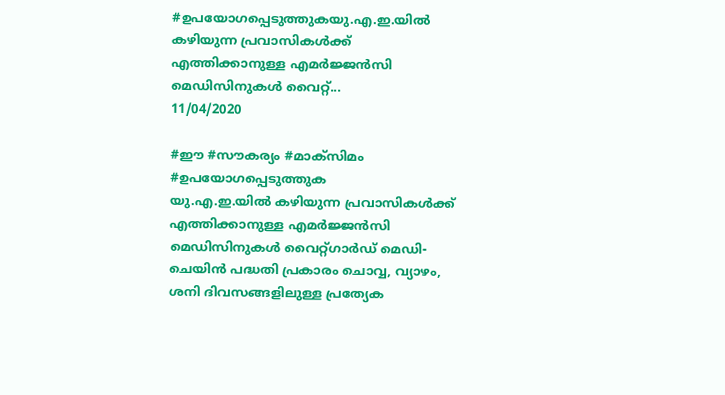#ഉപയോഗപ്പെടുത്തുകയു.എ.ഇ.യിൽ കഴിയുന്ന പ്രവാസികൾക്ക്  എത്തിക്കാനുള്ള എമർജ്ജൻസി മെഡിസിനുകൾ വൈറ്റ്...
11/04/2020

#ഈ #സൗകര്യം #മാക്സിമം #ഉപയോഗപ്പെടുത്തുക
യു.എ.ഇ.യിൽ കഴിയുന്ന പ്രവാസികൾക്ക് എത്തിക്കാനുള്ള എമർജ്ജൻസി മെഡിസിനുകൾ വൈറ്റ്‌ഗാർഡ്‌ മെഡി-ചെയിൻ പദ്ധതി പ്രകാരം ചൊവ്വ, വ്യാഴം, ശനി ദിവസങ്ങളിലുള്ള പ്രത്യേക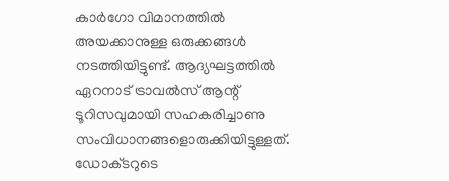കാർഗോ വിമാനത്തിൽ അയക്കാനുള്ള ഒരുക്കങ്ങൾ നടത്തിയിട്ടുണ്ട്‌. ആദ്യഘട്ടത്തിൽ ഏറനാട്‌ ട്രാവൽസ്‌ ആന്റ്‌ ടൂറിസവുമായി സഹകരിച്ചാണു സംവിധാനങ്ങളൊരുക്കിയിട്ടുള്ളത്‌. ഡോക്‌ടറുടെ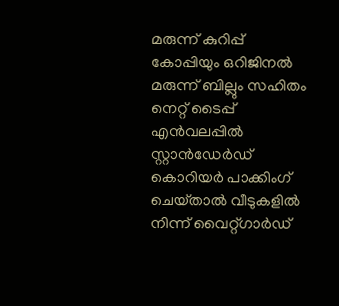മരുന്ന് കുറിപ്പ്‌ കോപ്പിയും ഒറിജിനൽ മരുന്ന് ബില്ലും സഹിതം നെറ്റ്‌ ടൈപ്പ്‌ എൻവലപ്പിൽ സ്റ്റാൻഡേർഡ്‌ കൊറിയർ പാക്കിംഗ്‌ ചെയ്‌താൽ വീടുകളിൽ നിന്ന് വൈറ്റ്‌ഗാർഡ്‌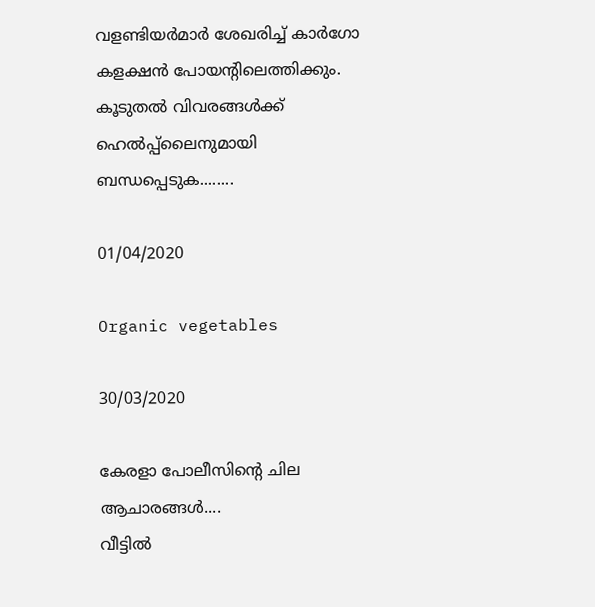വളണ്ടിയർമാർ ശേഖരിച്ച്‌ കാർഗോ കളക്ഷൻ പോയന്റിലെത്തിക്കും.
കൂടുതൽ വിവരങ്ങൾക്ക്‌ ഹെൽപ്പ്‌ലൈനുമായി ബന്ധപ്പെടുക........

01/04/2020

Organic vegetables

30/03/2020

കേരളാ പോലീസിന്റെ ചില ആചാരങ്ങൾ....
വീട്ടിൽ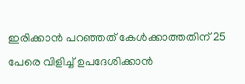ഇരിക്കാൻ പറഞ്ഞത് കേൾക്കാത്തതിന് 25 പേരെ വിളിച്ച് ഉപദേശിക്കാൻ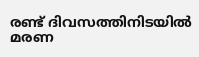രണ്ട് ദിവസത്തിനിടയിൽ മരണ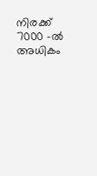നിരക്ക് 7000 -ൽ അധികം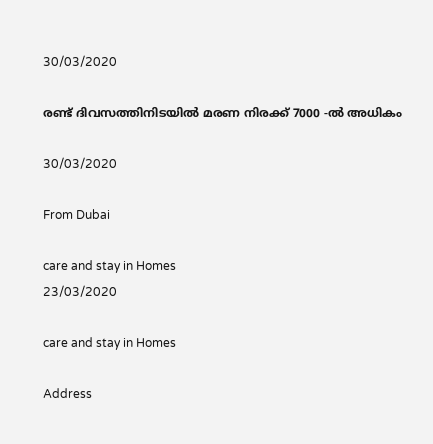30/03/2020

രണ്ട് ദിവസത്തിനിടയിൽ മരണ നിരക്ക് 7000 -ൽ അധികം

30/03/2020

From Dubai

care and stay in Homes
23/03/2020

care and stay in Homes

Address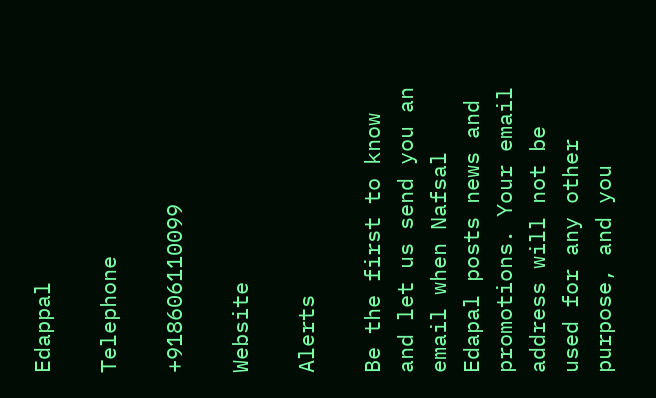Edappal

Telephone

+918606110099

Website

Alerts

Be the first to know and let us send you an email when Nafsal Edapal posts news and promotions. Your email address will not be used for any other purpose, and you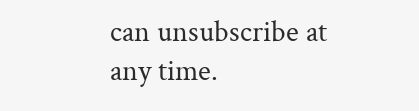can unsubscribe at any time.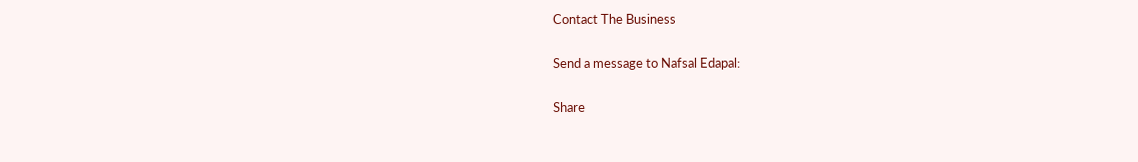Contact The Business

Send a message to Nafsal Edapal:

Share